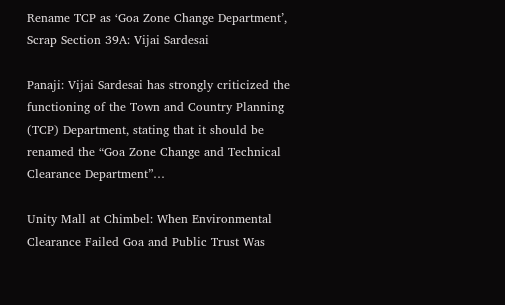Rename TCP as ‘Goa Zone Change Department’, Scrap Section 39A: Vijai Sardesai

Panaji: Vijai Sardesai has strongly criticized the functioning of the Town and Country Planning (TCP) Department, stating that it should be renamed the “Goa Zone Change and Technical Clearance Department”…

Unity Mall at Chimbel: When Environmental Clearance Failed Goa and Public Trust Was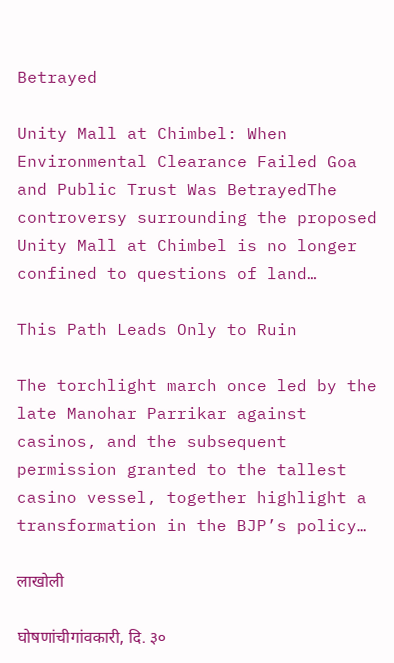Betrayed

Unity Mall at Chimbel: When Environmental Clearance Failed Goa and Public Trust Was BetrayedThe controversy surrounding the proposed Unity Mall at Chimbel is no longer confined to questions of land…

This Path Leads Only to Ruin

The torchlight march once led by the late Manohar Parrikar against casinos, and the subsequent permission granted to the tallest casino vessel, together highlight a transformation in the BJP’s policy…

लाखोली

घोषणांचीगांवकारी, दि. ३०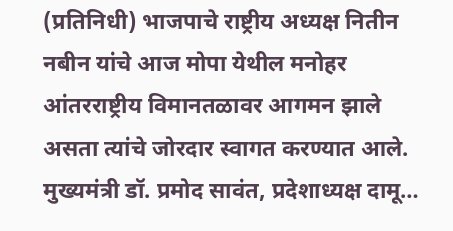(प्रतिनिधी) भाजपाचे राष्ट्रीय अध्यक्ष नितीन नबीन यांचे आज मोपा येथील मनोहर आंतरराष्ट्रीय विमानतळावर आगमन झाले असता त्यांचे जोरदार स्वागत करण्यात आले. मुख्यमंत्री डॉ. प्रमोद सावंत, प्रदेशाध्यक्ष दामू…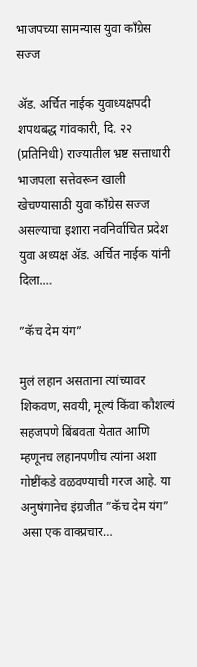भाजपच्या सामन्यास युवा काँग्रेस सज्ज

ॲड. अर्चित नाईक युवाध्यक्षपदी शपथबद्ध गांवकारी, दि. २२ (प्रतिनिधी) राज्यातील भ्रष्ट सत्ताधारी भाजपला सत्तेवरून खाली खेचण्यासाठी युवा काँग्रेस सज्ज असल्याचा इशारा नवनिर्वाचित प्रदेश युवा अध्यक्ष ॲड. अर्चित नाईक यांनी दिला.…

”कॅच देम यंग”

मुलं लहान असताना त्यांच्यावर शिकवण, सवयी, मूल्यं किंवा कौशल्यं सहजपणे बिंबवता येतात आणि म्हणूनच लहानपणीच त्यांना अशा गोष्टींकडे वळवण्याची गरज आहे. या अनुषंगानेच इंग्रजीत ”कॅच देम यंग” असा एक वाक्प्रचार…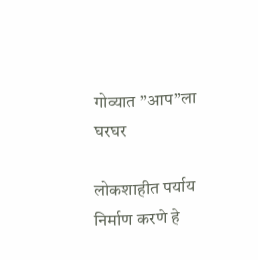गोव्यात ”आप”ला घरघर

लोकशाहीत पर्याय निर्माण करणे हे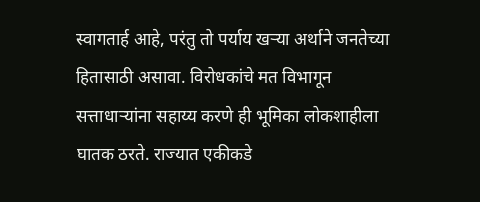स्वागतार्ह आहे, परंतु तो पर्याय खऱ्या अर्थाने जनतेच्या हितासाठी असावा. विरोधकांचे मत विभागून सत्ताधाऱ्यांना सहाय्य करणे ही भूमिका लोकशाहीला घातक ठरते. राज्यात एकीकडे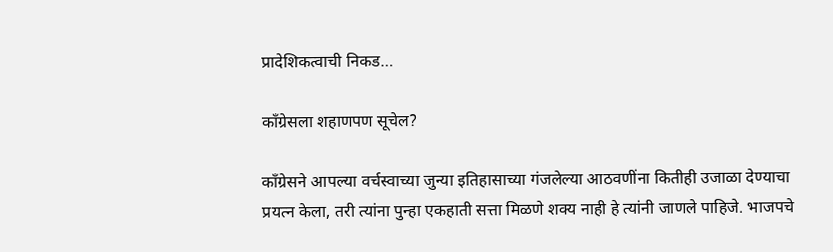प्रादेशिकत्वाची निकड…

काँग्रेसला शहाणपण सूचेल?

काँग्रेसने आपल्या वर्चस्वाच्या जुन्या इतिहासाच्या गंजलेल्या आठवणींना कितीही उजाळा देण्याचा प्रयत्न केला, तरी त्यांना पुन्हा एकहाती सत्ता मिळणे शक्य नाही हे त्यांनी जाणले पाहिजे. भाजपचे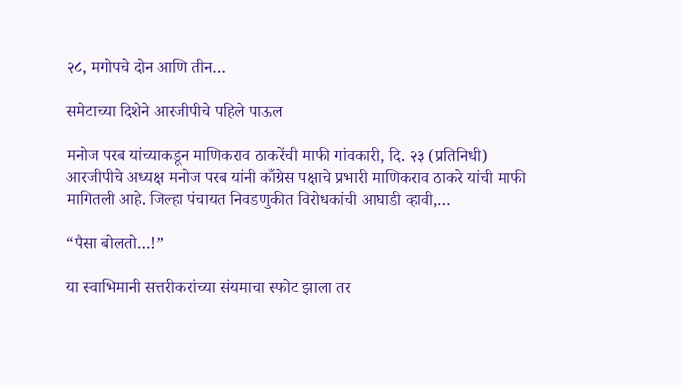२८, मगोपचे दोन आणि तीन…

समेटाच्या दिशेने आरजीपीचे पहिले पाऊल

मनोज परब यांच्याकडून माणिकराव ठाकरेंची माफी गांवकारी, दि. २३ (प्रतिनिधी) आरजीपीचे अध्यक्ष मनोज परब यांनी काँग्रेस पक्षाचे प्रभारी माणिकराव ठाकरे यांची माफी मागितली आहे. जिल्हा पंचायत निवडणुकीत विरोधकांची आघाडी व्हावी,…

“पैसा बोलतो…!”

या स्वाभिमानी सत्तरीकरांच्या संयमाचा स्फोट झाला तर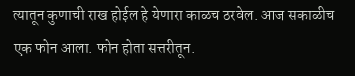त्यातून कुणाची राख होईल हे येणारा काळच ठरवेल. आज सकाळीच एक फोन आला. फोन होता सत्तरीतून.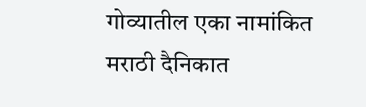गोव्यातील एका नामांकित मराठी दैनिकात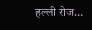हल्ली रोज…